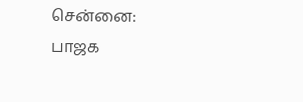சென்னை: பாஜக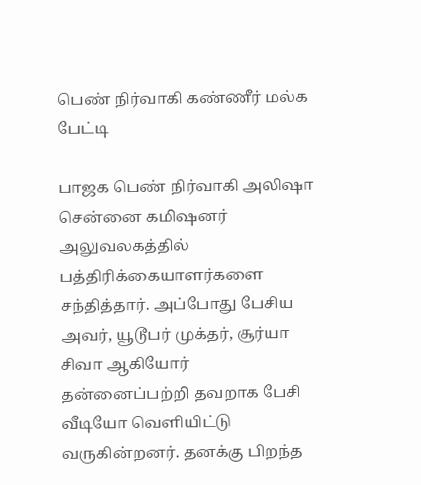பெண் நிர்வாகி கண்ணீர் மல்க பேட்டி

பாஜக பெண் நிர்வாகி அலிஷா சென்னை கமிஷனர் அலுவலகத்தில் பத்திரிக்கையாளர்களை சந்தித்தார். அப்போது பேசிய அவர், யூடூபர் முக்தர், சூர்யா சிவா ஆகியோர் தன்னைப்பற்றி தவறாக பேசி வீடியோ வெளியிட்டு வருகின்றனர். தனக்கு பிறந்த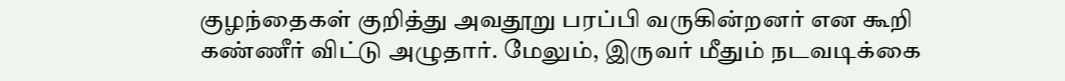குழந்தைகள் குறித்து அவதூறு பரப்பி வருகின்றனர் என கூறி கண்ணீர் விட்டு அழுதார். மேலும், இருவர் மீதும் நடவடிக்கை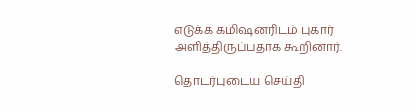எடுக்க கமிஷனரிடம் புகார் அளித்திருப்பதாக கூறினார்.

தொடர்புடைய செய்தி